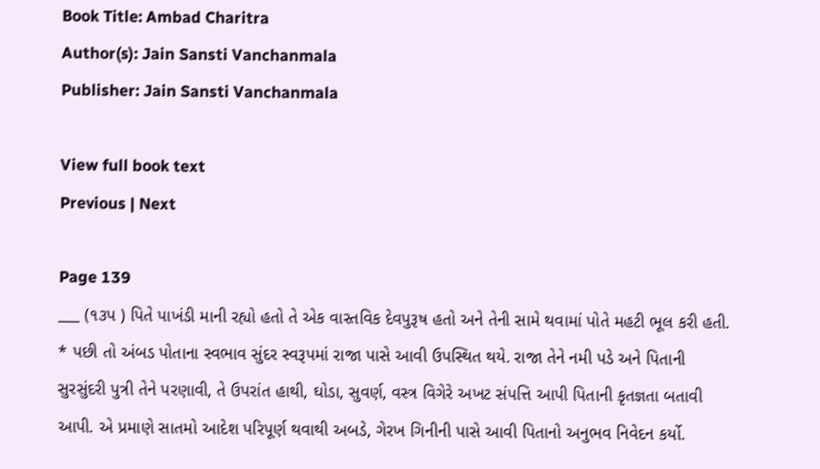Book Title: Ambad Charitra
Author(s): Jain Sansti Vanchanmala
Publisher: Jain Sansti Vanchanmala

View full book text
Previous | Next

Page 139
___ (૧૩પ ) પિતે પાખંડી માની રહ્યો હતો તે એક વાસ્તવિક દેવપુરૂષ હતો અને તેની સામે થવામાં પોતે મહટી ભૂલ કરી હતી. * પછી તો અંબડ પોતાના સ્વભાવ સુંદર સ્વરૂપમાં રાજા પાસે આવી ઉપસ્થિત થયે. રાજા તેને નમી પડે અને પિતાની સુરસુંદરી પુત્રી તેને પરણાવી, તે ઉપરાંત હાથી, ઘોડા, સુવર્ણ, વસ્ત્ર વિગેરે અખટ સંપત્તિ આપી પિતાની કૃતજ્ઞતા બતાવી આપી. એ પ્રમાણે સાતમો આદેશ પરિપૂર્ણ થવાથી અબડે, ગેરખ ગિનીની પાસે આવી પિતાનો અનુભવ નિવેદન કર્યો.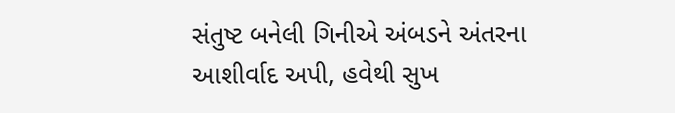સંતુષ્ટ બનેલી ગિનીએ અંબડને અંતરના આશીર્વાદ અપી, હવેથી સુખ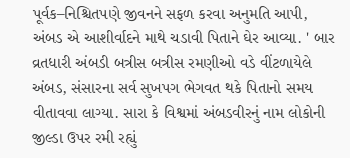પૂર્વક–નિશ્ચિતપણે જીવનને સફળ કરવા અનુમતિ આપી, અંબડ એ આશીર્વાદને માથે ચડાવી પિતાને ઘેર આવ્યા. ' બાર વ્રતધારી અંબડી બત્રીસ બત્રીસ રમણીઓ વડે વીંટળાયેલે અંબડ, સંસારના સર્વ સુખપગ ભેગવત થકે પિતાનો સમય વીતાવવા લાગ્યા. સારા કે વિશ્વમાં અંબડવીરનું નામ લોકોની જીલ્ડા ઉપર રમી રહ્યું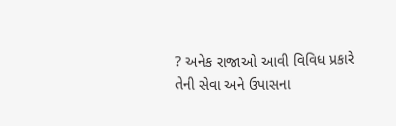? અનેક રાજાઓ આવી વિવિધ પ્રકારે તેની સેવા અને ઉપાસના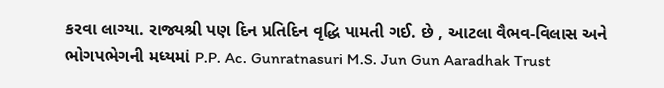કરવા લાગ્યા. રાજ્યશ્રી પણ દિન પ્રતિદિન વૃદ્ધિ પામતી ગઈ. છે , આટલા વૈભવ-વિલાસ અને ભોગપભેગની મધ્યમાં P.P. Ac. Gunratnasuri M.S. Jun Gun Aaradhak Trust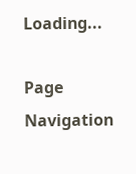Loading...

Page Navigation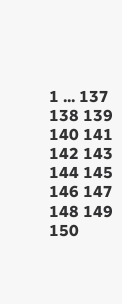1 ... 137 138 139 140 141 142 143 144 145 146 147 148 149 150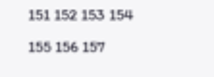151 152 153 154 155 156 157